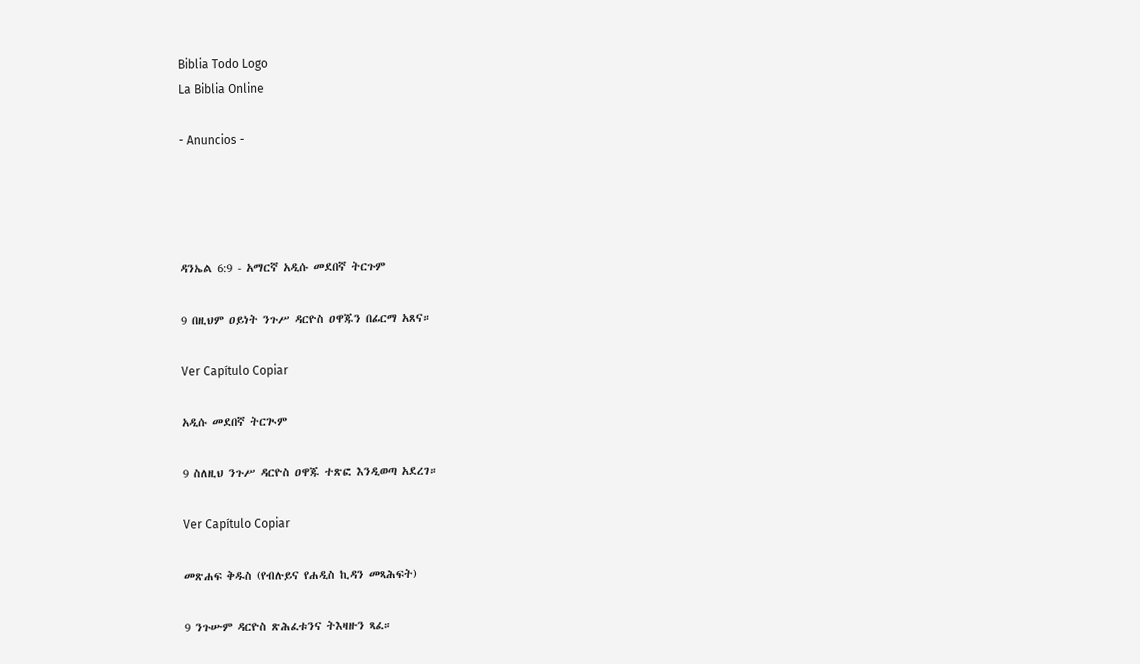Biblia Todo Logo
La Biblia Online

- Anuncios -




ዳንኤል 6:9 - አማርኛ አዲሱ መደበኛ ትርጉም

9 በዚህም ዐይነት ንጉሥ ዳርዮስ ዐዋጁን በፊርማ አጸና።

Ver Capítulo Copiar

አዲሱ መደበኛ ትርጒም

9 ስለዚህ ንጉሥ ዳርዮስ ዐዋጁ ተጽፎ እንዲወጣ አደረገ።

Ver Capítulo Copiar

መጽሐፍ ቅዱስ (የብሉይና የሐዲስ ኪዳን መጻሕፍት)

9 ንጉሡም ዳርዮስ ጽሕፈቱንና ትእዛዙን ጻፈ።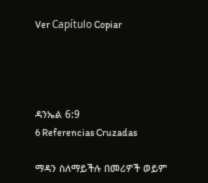Ver Capítulo Copiar




ዳንኤል 6:9
6 Referencias Cruzadas

ማዳን ስለማይችሉ በመሪዎች ወይም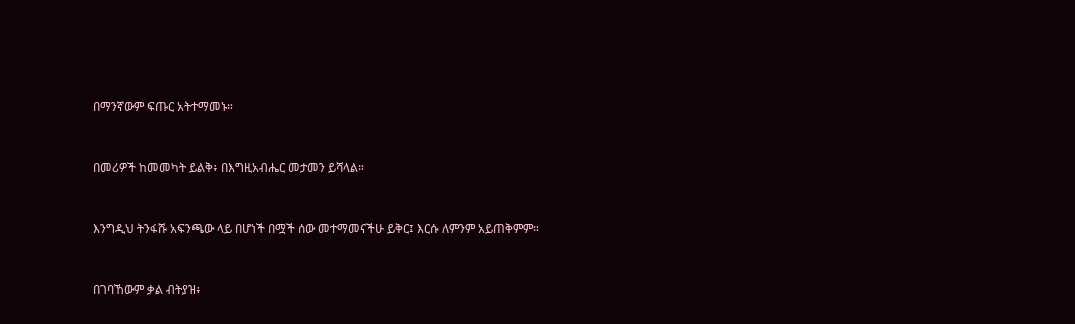በማንኛውም ፍጡር አትተማመኑ።


በመሪዎች ከመመካት ይልቅ፥ በእግዚአብሔር መታመን ይሻላል።


እንግዲህ ትንፋሹ አፍንጫው ላይ በሆነች በሟች ሰው መተማመናችሁ ይቅር፤ እርሱ ለምንም አይጠቅምም።


በገባኸውም ቃል ብትያዝ፥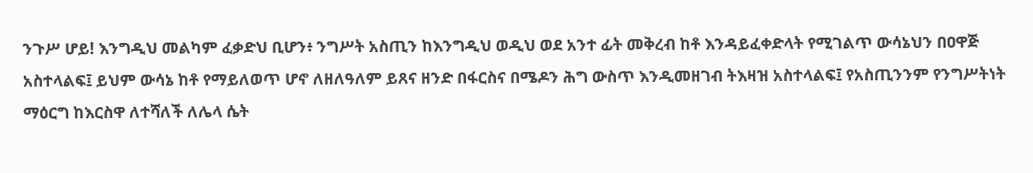ንጉሥ ሆይ! እንግዲህ መልካም ፈቃድህ ቢሆን፥ ንግሥት አስጢን ከእንግዲህ ወዲህ ወደ አንተ ፊት መቅረብ ከቶ እንዳይፈቀድላት የሚገልጥ ውሳኔህን በዐዋጅ አስተላልፍ፤ ይህም ውሳኔ ከቶ የማይለወጥ ሆኖ ለዘለዓለም ይጸና ዘንድ በፋርስና በሜዶን ሕግ ውስጥ እንዲመዘገብ ትእዛዝ አስተላልፍ፤ የአስጢንንም የንግሥትነት ማዕርግ ከእርስዋ ለተሻለች ለሌላ ሴት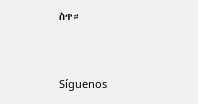ስጥ።


Síguenos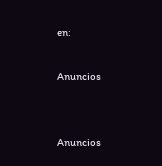en:

Anuncios


Anuncios